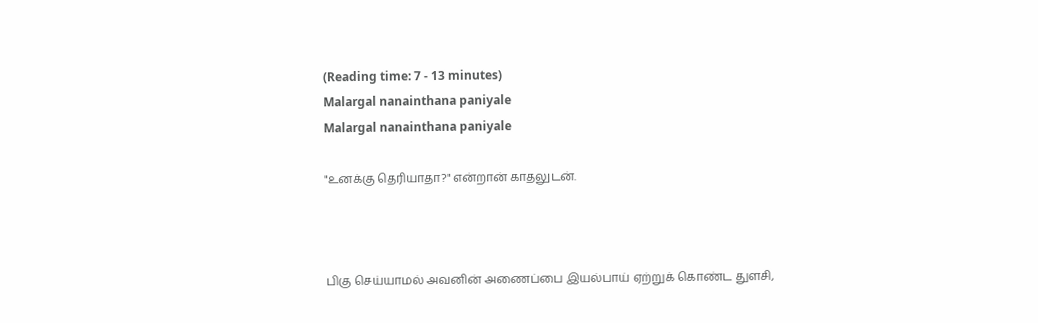(Reading time: 7 - 13 minutes)
Malargal nanainthana paniyale
Malargal nanainthana paniyale

"உனக்கு தெரியாதா?" என்றான் காதலுடன்.



பிகு செய்யாமல் அவனின் அணைப்பை இயல்பாய் ஏற்றுக் கொண்ட துளசி,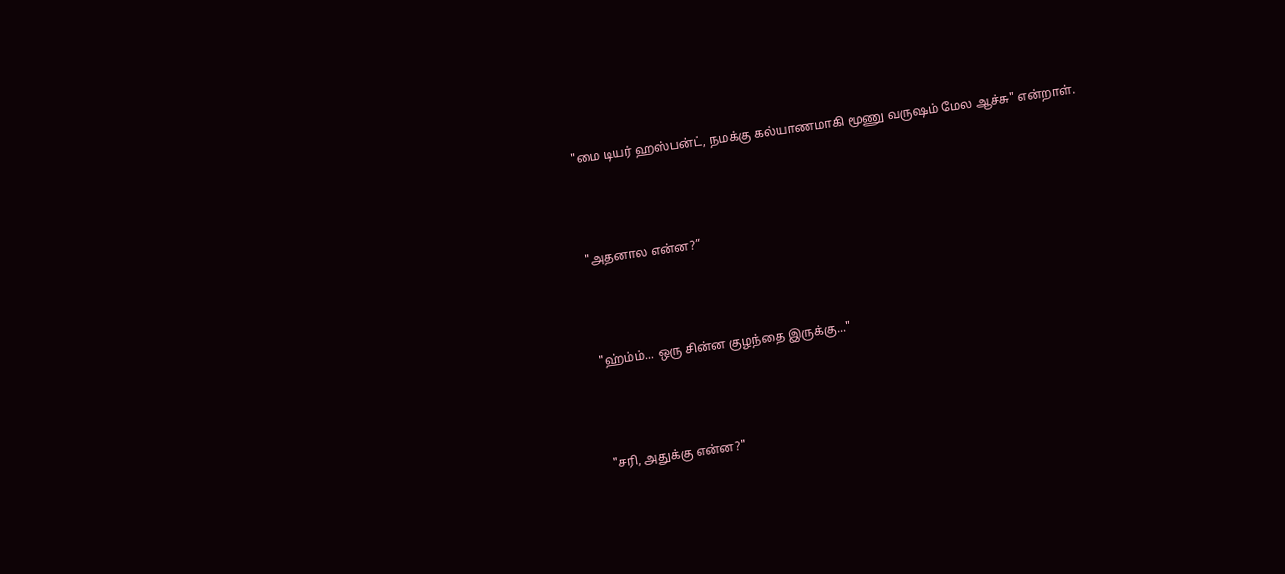"மை டியர் ஹஸ்பன்ட், நமக்கு கல்யாணமாகி மூணு வருஷம் மேல ஆச்சு" என்றாள்.



"அதனால என்ன?”



"ஹ்ம்ம்... ஒரு சின்ன குழந்தை இருக்கு..."



"சரி, அதுக்கு என்ன?"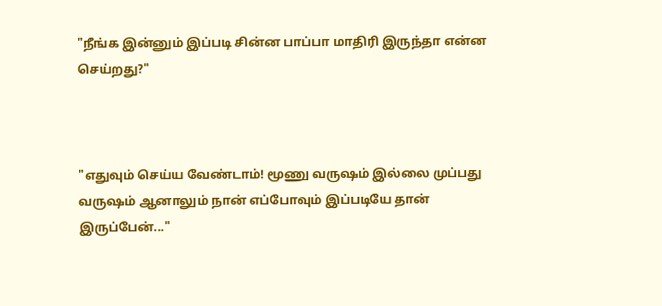"நீங்க இன்னும் இப்படி சின்ன பாப்பா மாதிரி இருந்தா என்ன செய்றது?"



"எதுவும் செய்ய வேண்டாம்! மூணு வருஷம் இல்லை முப்பது வருஷம் ஆனாலும் நான் எப்போவும் இப்படியே தான் இருப்பேன்..."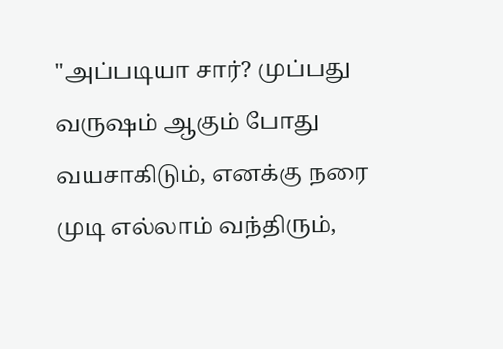"அப்படியா சார்? முப்பது வருஷம் ஆகும் போது வயசாகிடும், எனக்கு நரை முடி எல்லாம் வந்திரும்,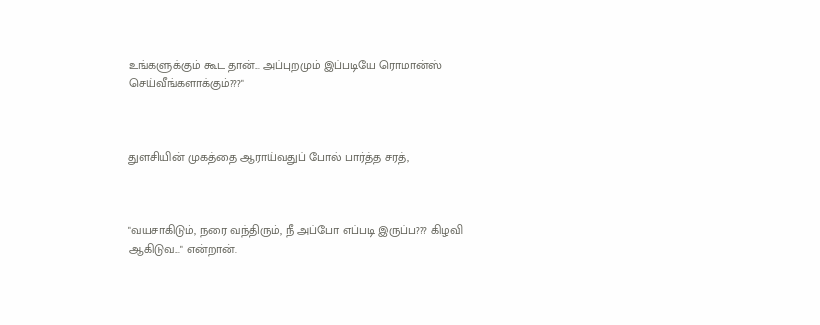உங்களுக்கும் கூட தான்... அப்புறமும் இப்படியே ரொமான்ஸ் செய்வீங்களாக்கும்???"



துளசியின் முகத்தை ஆராய்வதுப் போல் பார்த்த சரத்,



"வயசாகிடும், நரை வந்திரும், நீ அப்போ எப்படி இருப்ப??? கிழவி ஆகிடுவ..." என்றான்.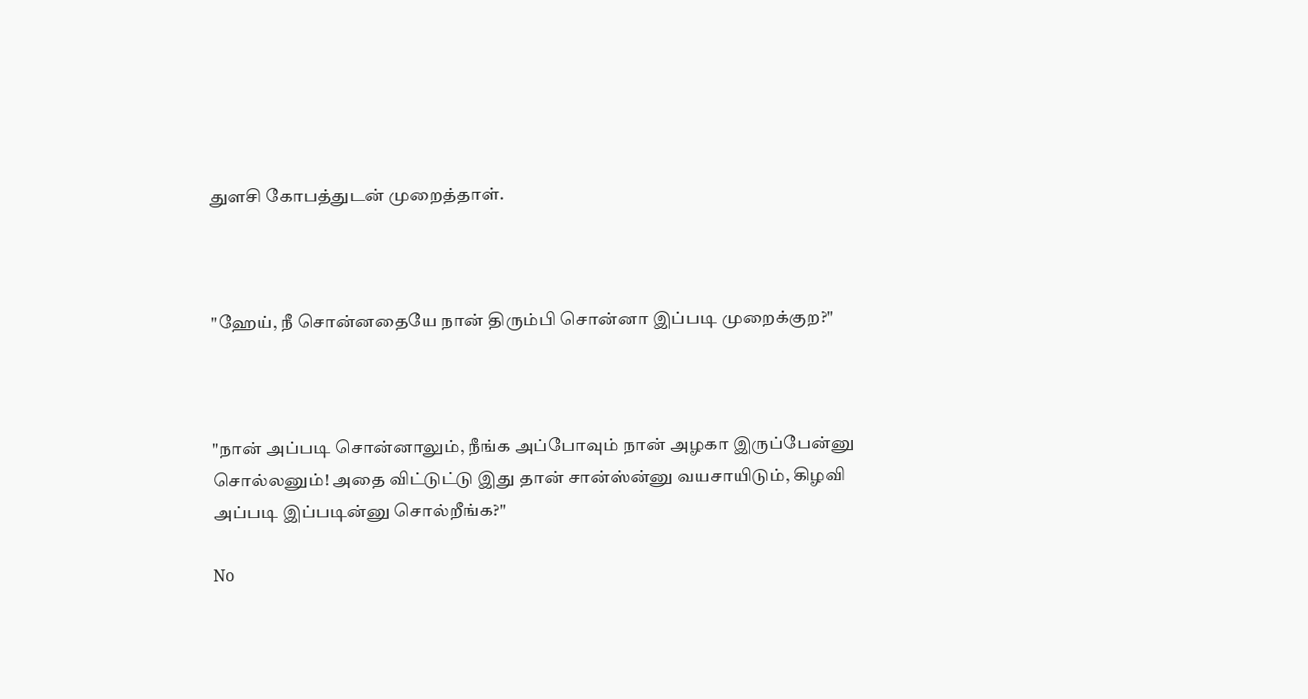துளசி கோபத்துடன் முறைத்தாள்.



"ஹேய், நீ சொன்னதையே நான் திரும்பி சொன்னா இப்படி முறைக்குற?"



"நான் அப்படி சொன்னாலும், நீங்க அப்போவும் நான் அழகா இருப்பேன்னு சொல்லனும்! அதை விட்டுட்டு இது தான் சான்ஸ்ன்னு வயசாயிடும், கிழவி அப்படி இப்படின்னு சொல்றீங்க?"

No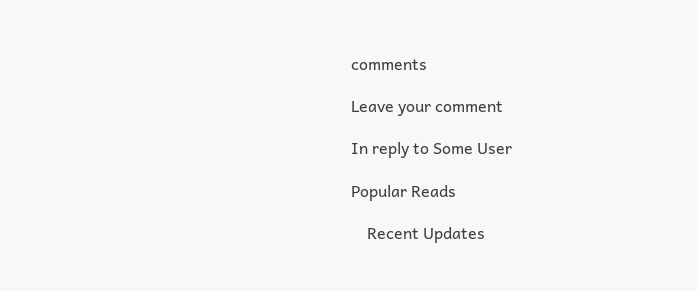comments

Leave your comment

In reply to Some User

Popular Reads

    Recent Updates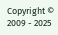Copyright © 2009 - 2025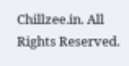Chillzee.in. All Rights Reserved.